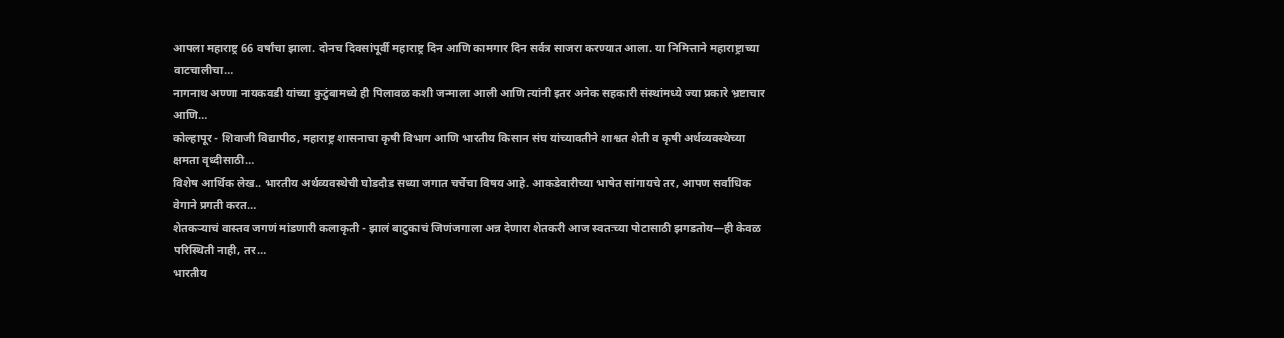आपला महाराष्ट्र 66 वर्षांचा झाला. दोनच दिवसांपूर्वी महाराष्ट्र दिन आणि कामगार दिन सर्वत्र साजरा करण्यात आला. या निमित्ताने महाराष्ट्राच्या वाटचालीचा…
नागनाथ अण्णा नायकवडी यांच्या कुटुंबामध्ये ही पिलावळ कशी जन्माला आली आणि त्यांनी इतर अनेक सहकारी संस्थांमध्ये ज्या प्रकारे भ्रष्टाचार आणि…
कोल्हापूर - शिवाजी विद्यापीठ, महाराष्ट्र शासनाचा कृषी विभाग आणि भारतीय किसान संघ यांच्यावतीने शाश्वत शेती व कृषी अर्थव्यवस्थेच्या क्षमता वृध्दीसाठी…
विशेष आर्थिक लेख.. भारतीय अर्थव्यवस्थेची घोडदौड सध्या जगात चर्चेचा विषय आहे. आकडेवारीच्या भाषेत सांगायचे तर, आपण सर्वाधिक वेगाने प्रगती करत…
शेतकऱ्याचं वास्तव जगणं मांडणारी कलाकृती - झालं बाटुकाचं जिणंजगाला अन्न देणारा शेतकरी आज स्वतःच्या पोटासाठी झगडतोय—ही केवळ परिस्थिती नाही, तर…
भारतीय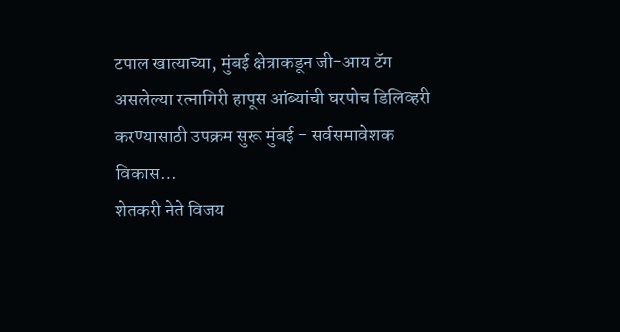टपाल खात्याच्या, मुंबई क्षेत्राकडून जी-आय टॅग असलेल्या रत्नागिरी हापूस आंब्यांची घरपोच डिलिव्हरी करण्यासाठी उपक्रम सुरू मुंबई - सर्वसमावेशक विकास…
शेतकरी नेते विजय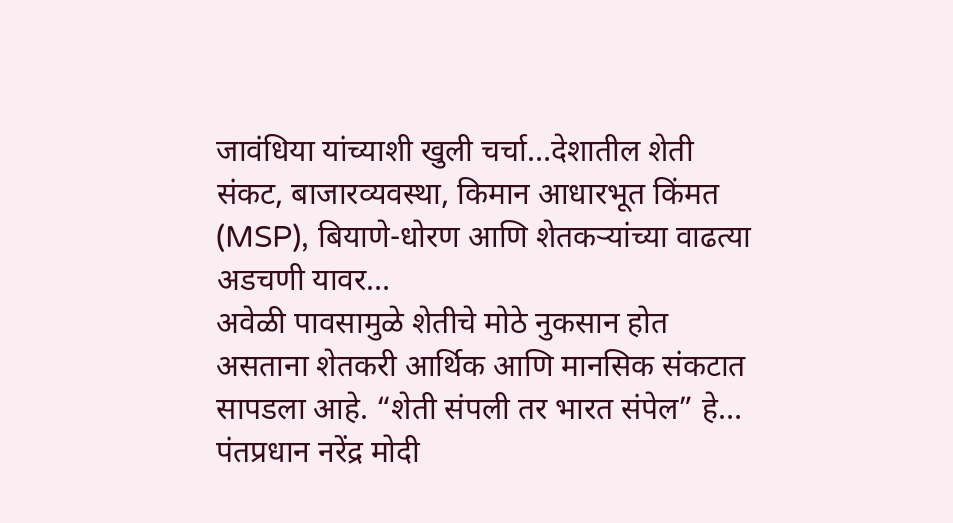जावंधिया यांच्याशी खुली चर्चा…देशातील शेती संकट, बाजारव्यवस्था, किमान आधारभूत किंमत (MSP), बियाणे-धोरण आणि शेतकऱ्यांच्या वाढत्या अडचणी यावर…
अवेळी पावसामुळे शेतीचे मोठे नुकसान होत असताना शेतकरी आर्थिक आणि मानसिक संकटात सापडला आहे. “शेती संपली तर भारत संपेल” हे…
पंतप्रधान नरेंद्र मोदी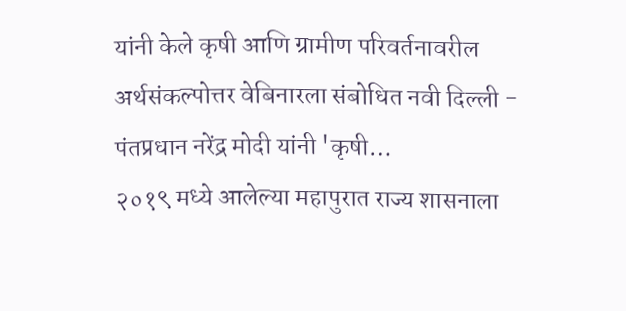यांनी केले कृषी आणि ग्रामीण परिवर्तनावरील अर्थसंकल्पोत्तर वेबिनारला संबोधित नवी दिल्ली - पंतप्रधान नरेंद्र मोदी यांनी 'कृषी…
२०१९ मध्ये आलेल्या महापुरात राज्य शासनाला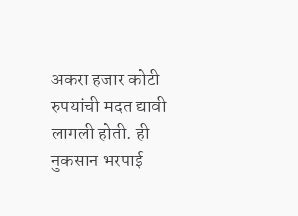अकरा हजार कोटी रुपयांची मदत द्यावी लागली होती. ही नुकसान भरपाई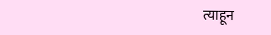त्याहून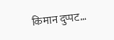किमान दुप्पट…